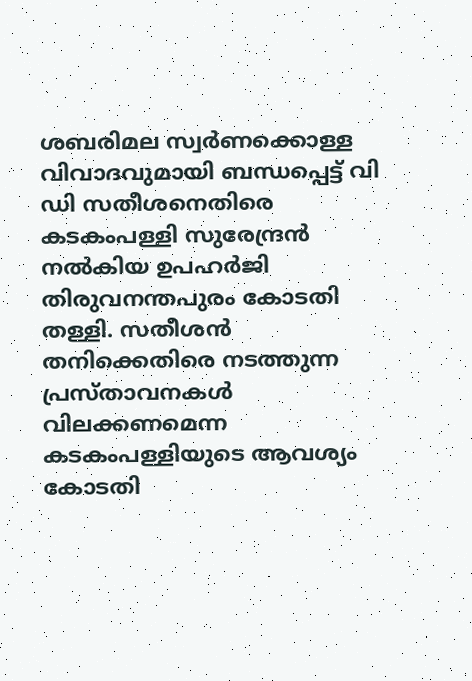ശബരിമല സ്വർണക്കൊള്ള വിവാദവുമായി ബന്ധപ്പെട്ട് വി ഡി സതീശനെതിരെ കടകംപള്ളി സുരേന്ദ്രൻ നൽകിയ ഉപഹർജി തിരുവനന്തപുരം കോടതി തള്ളി. സതീശൻ തനിക്കെതിരെ നടത്തുന്ന പ്രസ്താവനകൾ വിലക്കണമെന്ന കടകംപള്ളിയുടെ ആവശ്യം കോടതി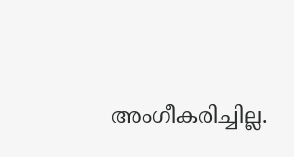അംഗീകരിച്ചില്ല.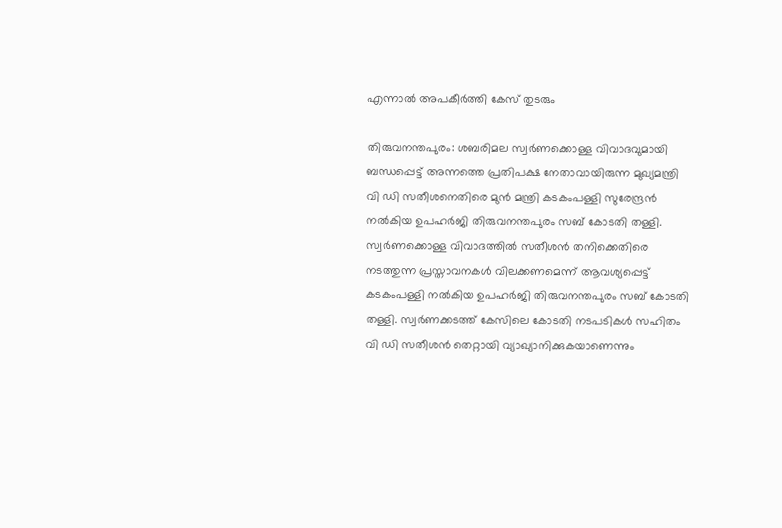എന്നാൽ അപകീർത്തി കേസ് തുടരും

തിരുവനന്തപുരം: ശബരിമല സ്വർണക്കൊള്ള വിവാദവുമായി ബന്ധപ്പെട്ട് അന്നത്തെ പ്രതിപക്ഷ നേതാവായിരുന്ന മുഖ്യമന്ത്രി വി ഡി സതീശനെതിരെ മുൻ മന്ത്രി കടകംപള്ളി സുരേന്ദ്രൻ നൽകിയ ഉപഹർജി തിരുവനന്തപുരം സബ് കോടതി തള്ളി. സ്വർണക്കൊള്ള വിവാദത്തിൽ സതീശൻ തനിക്കെതിരെ നടത്തുന്ന പ്രസ്താവനകൾ വിലക്കണമെന്ന് ആവശ്യപ്പെട്ട് കടകംപള്ളി നൽകിയ ഉപഹർജി തിരുവനന്തപുരം സബ് കോടതി തള്ളി. സ്വർണക്കടത്ത് കേസിലെ കോടതി നടപടികൾ സഹിതം വി ഡി സതീശൻ തെറ്റായി വ്യാഖ്യാനിക്കുകയാണെന്നും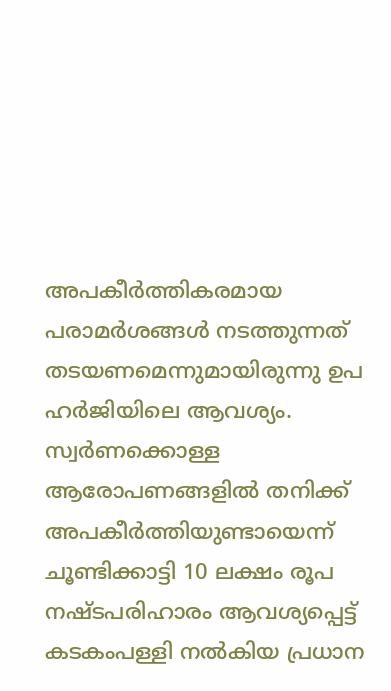അപകീർത്തികരമായ പരാമർശങ്ങൾ നടത്തുന്നത് തടയണമെന്നുമായിരുന്നു ഉപ ഹർജിയിലെ ആവശ്യം. സ്വർണക്കൊള്ള ആരോപണങ്ങളിൽ തനിക്ക് അപകീർത്തിയുണ്ടായെന്ന് ചൂണ്ടിക്കാട്ടി 10 ലക്ഷം രൂപ നഷ്ടപരിഹാരം ആവശ്യപ്പെട്ട് കടകംപള്ളി നൽകിയ പ്രധാന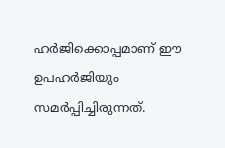ഹർജിക്കൊപ്പമാണ് ഈ ഉപഹർജിയും സമർപ്പിച്ചിരുന്നത്.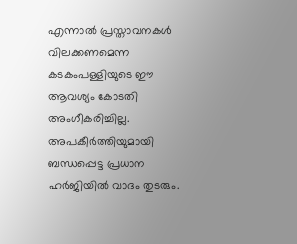എന്നാൽ പ്രസ്താവനകൾ വിലക്കണമെന്ന കടകംപള്ളിയുടെ ഈ ആവശ്യം കോടതി അംഗീകരിച്ചില്ല. അപകീർത്തിയുമായി ബന്ധപ്പെട്ട പ്രധാന ഹർജിയിൽ വാദം തുടരും.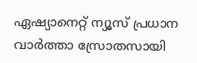ഏഷ്യാനെറ്റ് ന്യൂസ് പ്രധാന വാർത്താ സ്രോതസായി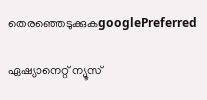തെരഞ്ഞെടുക്കുകgooglePreferred

ഏഷ്യാനെറ്റ് ന്യൂസ്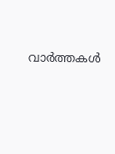വാർത്തകൾ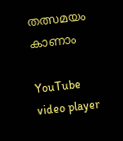തത്സമയം കാണാം

YouTube video player